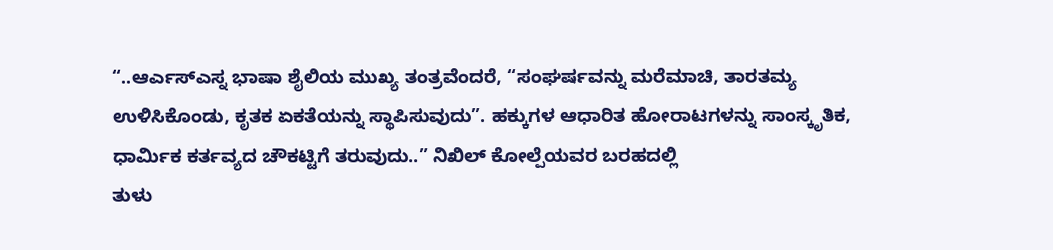“..ಆರ್ಎಸ್ಎಸ್ನ ಭಾಷಾ ಶೈಲಿಯ ಮುಖ್ಯ ತಂತ್ರವೆಂದರೆ, “ಸಂಘರ್ಷವನ್ನು ಮರೆಮಾಚಿ, ತಾರತಮ್ಯ ಉಳಿಸಿಕೊಂಡು, ಕೃತಕ ಏಕತೆಯನ್ನು ಸ್ಥಾಪಿಸುವುದು”. ಹಕ್ಕುಗಳ ಆಧಾರಿತ ಹೋರಾಟಗಳನ್ನು ಸಾಂಸ್ಕೃತಿಕ, ಧಾರ್ಮಿಕ ಕರ್ತವ್ಯದ ಚೌಕಟ್ಟಿಗೆ ತರುವುದು..” ನಿಖಿಲ್ ಕೋಲ್ಪೆಯವರ ಬರಹದಲ್ಲಿ
ತುಳು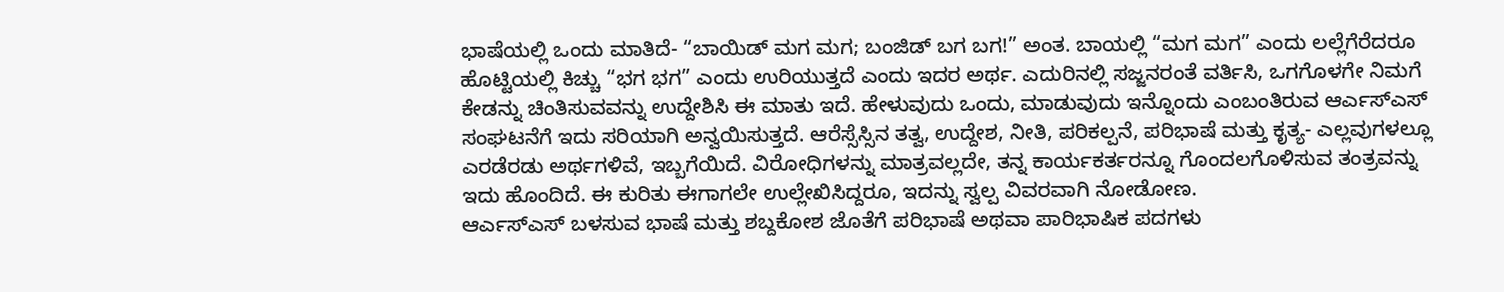ಭಾಷೆಯಲ್ಲಿ ಒಂದು ಮಾತಿದೆ- “ಬಾಯಿಡ್ ಮಗ ಮಗ; ಬಂಜಿಡ್ ಬಗ ಬಗ!” ಅಂತ. ಬಾಯಲ್ಲಿ “ಮಗ ಮಗ” ಎಂದು ಲಲ್ಲೆಗೆರೆದರೂ ಹೊಟ್ಟಿಯಲ್ಲಿ ಕಿಚ್ಚು “ಭಗ ಭಗ” ಎಂದು ಉರಿಯುತ್ತದೆ ಎಂದು ಇದರ ಅರ್ಥ. ಎದುರಿನಲ್ಲಿ ಸಜ್ಜನರಂತೆ ವರ್ತಿಸಿ, ಒಗಗೊಳಗೇ ನಿಮಗೆ ಕೇಡನ್ನು ಚಿಂತಿಸುವವನ್ನು ಉದ್ದೇಶಿಸಿ ಈ ಮಾತು ಇದೆ. ಹೇಳುವುದು ಒಂದು, ಮಾಡುವುದು ಇನ್ನೊಂದು ಎಂಬಂತಿರುವ ಆರ್ಎಸ್ಎಸ್ ಸಂಘಟನೆಗೆ ಇದು ಸರಿಯಾಗಿ ಅನ್ವಯಿಸುತ್ತದೆ. ಆರೆಸ್ಸೆಸ್ಸಿನ ತತ್ವ, ಉದ್ದೇಶ, ನೀತಿ, ಪರಿಕಲ್ಪನೆ, ಪರಿಭಾಷೆ ಮತ್ತು ಕೃತ್ಯ- ಎಲ್ಲವುಗಳಲ್ಲೂ ಎರಡೆರಡು ಅರ್ಥಗಳಿವೆ, ಇಬ್ಬಗೆಯಿದೆ. ವಿರೋಧಿಗಳನ್ನು ಮಾತ್ರವಲ್ಲದೇ, ತನ್ನ ಕಾರ್ಯಕರ್ತರನ್ನೂ ಗೊಂದಲಗೊಳಿಸುವ ತಂತ್ರವನ್ನು ಇದು ಹೊಂದಿದೆ. ಈ ಕುರಿತು ಈಗಾಗಲೇ ಉಲ್ಲೇಖಿಸಿದ್ದರೂ, ಇದನ್ನು ಸ್ವಲ್ಪ ವಿವರವಾಗಿ ನೋಡೋಣ.
ಆರ್ಎಸ್ಎಸ್ ಬಳಸುವ ಭಾಷೆ ಮತ್ತು ಶಬ್ದಕೋಶ ಜೊತೆಗೆ ಪರಿಭಾಷೆ ಅಥವಾ ಪಾರಿಭಾಷಿಕ ಪದಗಳು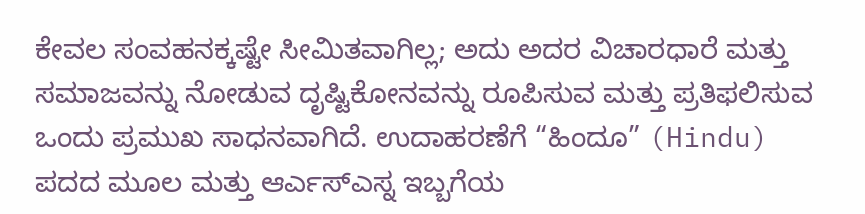ಕೇವಲ ಸಂವಹನಕ್ಕಷ್ಟೇ ಸೀಮಿತವಾಗಿಲ್ಲ; ಅದು ಅದರ ವಿಚಾರಧಾರೆ ಮತ್ತು ಸಮಾಜವನ್ನು ನೋಡುವ ದೃಷ್ಟಿಕೋನವನ್ನು ರೂಪಿಸುವ ಮತ್ತು ಪ್ರತಿಫಲಿಸುವ ಒಂದು ಪ್ರಮುಖ ಸಾಧನವಾಗಿದೆ. ಉದಾಹರಣೆಗೆ “ಹಿಂದೂ” (Hindu) ಪದದ ಮೂಲ ಮತ್ತು ಆರ್ಎಸ್ಎಸ್ನ ಇಬ್ಬಗೆಯ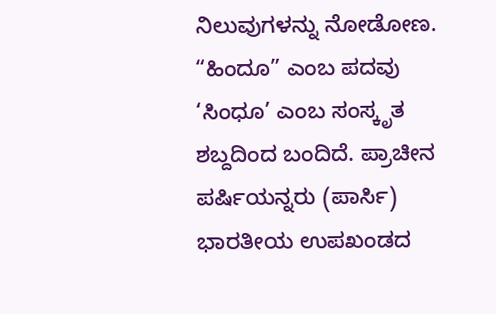ನಿಲುವುಗಳನ್ನು ನೋಡೋಣ. “ಹಿಂದೂ” ಎಂಬ ಪದವು ‘ಸಿಂಧೂ’ ಎಂಬ ಸಂಸ್ಕೃತ ಶಬ್ದದಿಂದ ಬಂದಿದೆ. ಪ್ರಾಚೀನ ಪರ್ಷಿಯನ್ನರು (ಪಾರ್ಸಿ) ಭಾರತೀಯ ಉಪಖಂಡದ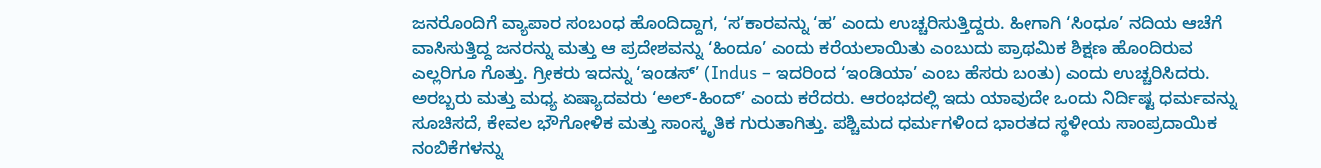ಜನರೊಂದಿಗೆ ವ್ಯಾಪಾರ ಸಂಬಂಧ ಹೊಂದಿದ್ದಾಗ, ‘ಸ’ಕಾರವನ್ನು ‘ಹ’ ಎಂದು ಉಚ್ಚರಿಸುತ್ತಿದ್ದರು. ಹೀಗಾಗಿ ‘ಸಿಂಧೂ’ ನದಿಯ ಆಚೆಗೆ ವಾಸಿಸುತ್ತಿದ್ದ ಜನರನ್ನು ಮತ್ತು ಆ ಪ್ರದೇಶವನ್ನು ‘ಹಿಂದೂ’ ಎಂದು ಕರೆಯಲಾಯಿತು ಎಂಬುದು ಪ್ರಾಥಮಿಕ ಶಿಕ್ಷಣ ಹೊಂದಿರುವ ಎಲ್ಲರಿಗೂ ಗೊತ್ತು. ಗ್ರೀಕರು ಇದನ್ನು ‘ಇಂಡಸ್’ (Indus – ಇದರಿಂದ ‘ಇಂಡಿಯಾ’ ಎಂಬ ಹೆಸರು ಬಂತು) ಎಂದು ಉಚ್ಚರಿಸಿದರು. ಅರಬ್ಬರು ಮತ್ತು ಮಧ್ಯ ಏಷ್ಯಾದವರು ‘ಅಲ್-ಹಿಂದ್’ ಎಂದು ಕರೆದರು. ಆರಂಭದಲ್ಲಿ ಇದು ಯಾವುದೇ ಒಂದು ನಿರ್ದಿಷ್ಟ ಧರ್ಮವನ್ನು ಸೂಚಿಸದೆ, ಕೇವಲ ಭೌಗೋಳಿಕ ಮತ್ತು ಸಾಂಸ್ಕೃತಿಕ ಗುರುತಾಗಿತ್ತು. ಪಶ್ಚಿಮದ ಧರ್ಮಗಳಿಂದ ಭಾರತದ ಸ್ಥಳೀಯ ಸಾಂಪ್ರದಾಯಿಕ ನಂಬಿಕೆಗಳನ್ನು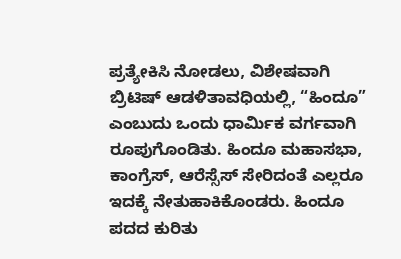ಪ್ರತ್ಯೇಕಿಸಿ ನೋಡಲು, ವಿಶೇಷವಾಗಿ ಬ್ರಿಟಿಷ್ ಆಡಳಿತಾವಧಿಯಲ್ಲಿ, “ಹಿಂದೂ” ಎಂಬುದು ಒಂದು ಧಾರ್ಮಿಕ ವರ್ಗವಾಗಿ ರೂಪುಗೊಂಡಿತು. ಹಿಂದೂ ಮಹಾಸಭಾ, ಕಾಂಗ್ರೆಸ್, ಆರೆಸ್ಸೆಸ್ ಸೇರಿದಂತೆ ಎಲ್ಲರೂ ಇದಕ್ಕೆ ನೇತುಹಾಕಿಕೊಂಡರು. ಹಿಂದೂ ಪದದ ಕುರಿತು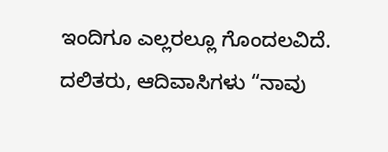ಇಂದಿಗೂ ಎಲ್ಲರಲ್ಲೂ ಗೊಂದಲವಿದೆ. ದಲಿತರು, ಆದಿವಾಸಿಗಳು “ನಾವು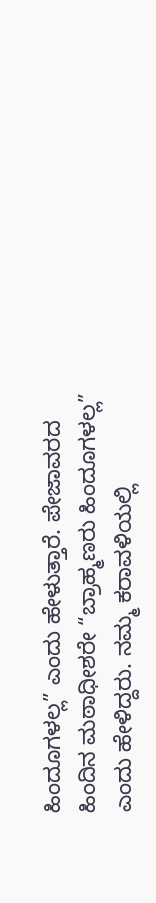ಹಿಂದೂಗಳಲ್ಲ” ಎಂದು ಹೇಳುತ್ತಾರೆ. ಪೇಜಾವರದ ಹಿಂದಿನ ಮಠಾಧೀಶರೇ “ಬ್ರಾಹ್ಮಣರು ಹಿಂದೂಗಳಲ್ಲ” ಎಂದು ಹೇಳಿದ್ದರು. ನಮ್ಮ ಕರಾವಳಿಯಲ್ಲಿ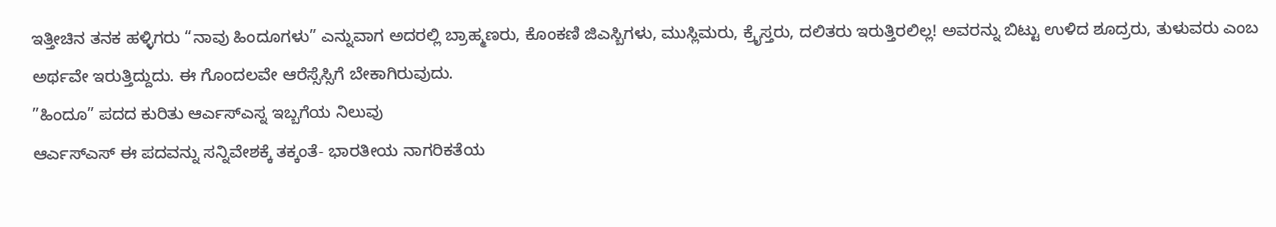ಇತ್ತೀಚಿನ ತನಕ ಹಳ್ಳಿಗರು “ನಾವು ಹಿಂದೂಗಳು” ಎನ್ನುವಾಗ ಅದರಲ್ಲಿ ಬ್ರಾಹ್ಮಣರು, ಕೊಂಕಣಿ ಜಿಎಸ್ಬಿಗಳು, ಮುಸ್ಲಿಮರು, ಕ್ರೈಸ್ತರು, ದಲಿತರು ಇರುತ್ತಿರಲಿಲ್ಲ! ಅವರನ್ನು ಬಿಟ್ಟು ಉಳಿದ ಶೂದ್ರರು, ತುಳುವರು ಎಂಬ ಅರ್ಥವೇ ಇರುತ್ತಿದ್ದುದು. ಈ ಗೊಂದಲವೇ ಆರೆಸ್ಸೆಸ್ಸಿಗೆ ಬೇಕಾಗಿರುವುದು.
”ಹಿಂದೂ” ಪದದ ಕುರಿತು ಆರ್ಎಸ್ಎಸ್ನ ಇಬ್ಬಗೆಯ ನಿಲುವು
ಆರ್ಎಸ್ಎಸ್ ಈ ಪದವನ್ನು ಸನ್ನಿವೇಶಕ್ಕೆ ತಕ್ಕಂತೆ- ಭಾರತೀಯ ನಾಗರಿಕತೆಯ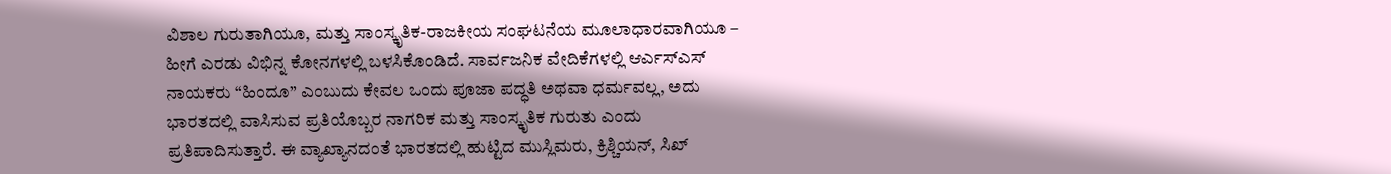ವಿಶಾಲ ಗುರುತಾಗಿಯೂ, ಮತ್ತು ಸಾಂಸ್ಕೃತಿಕ-ರಾಜಕೀಯ ಸಂಘಟನೆಯ ಮೂಲಾಧಾರವಾಗಿಯೂ – ಹೀಗೆ ಎರಡು ವಿಭಿನ್ನ ಕೋನಗಳಲ್ಲಿ ಬಳಸಿಕೊಂಡಿದೆ. ಸಾರ್ವಜನಿಕ ವೇದಿಕೆಗಳಲ್ಲಿ ಆರ್ಎಸ್ಎಸ್ ನಾಯಕರು “ಹಿಂದೂ” ಎಂಬುದು ಕೇವಲ ಒಂದು ಪೂಜಾ ಪದ್ಧತಿ ಅಥವಾ ಧರ್ಮವಲ್ಲ, ಅದು ಭಾರತದಲ್ಲಿ ವಾಸಿಸುವ ಪ್ರತಿಯೊಬ್ಬರ ನಾಗರಿಕ ಮತ್ತು ಸಾಂಸ್ಕೃತಿಕ ಗುರುತು ಎಂದು ಪ್ರತಿಪಾದಿಸುತ್ತಾರೆ. ಈ ವ್ಯಾಖ್ಯಾನದಂತೆ ಭಾರತದಲ್ಲಿ ಹುಟ್ಟಿದ ಮುಸ್ಲಿಮರು, ಕ್ರಿಶ್ಚಿಯನ್, ಸಿಖ್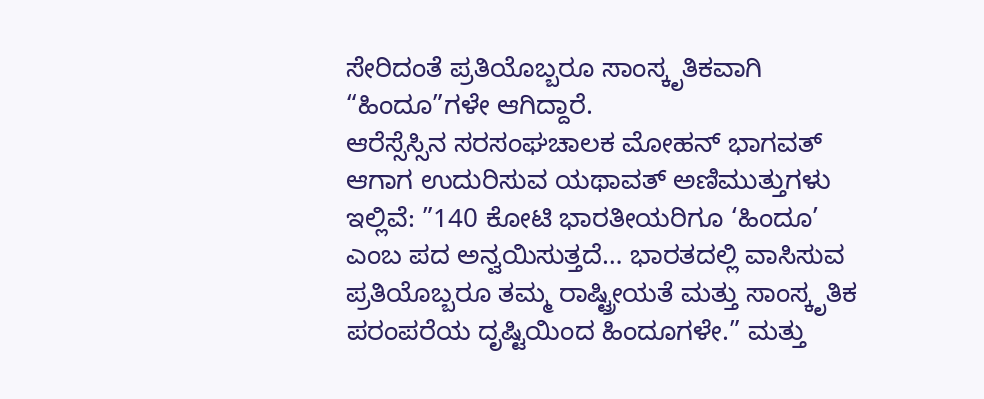ಸೇರಿದಂತೆ ಪ್ರತಿಯೊಬ್ಬರೂ ಸಾಂಸ್ಕೃತಿಕವಾಗಿ “ಹಿಂದೂ”ಗಳೇ ಆಗಿದ್ದಾರೆ.
ಆರೆಸ್ಸೆಸ್ಸಿನ ಸರಸಂಘಚಾಲಕ ಮೋಹನ್ ಭಾಗವತ್ ಆಗಾಗ ಉದುರಿಸುವ ಯಥಾವತ್ ಅಣಿಮುತ್ತುಗಳು ಇಲ್ಲಿವೆ: ”140 ಕೋಟಿ ಭಾರತೀಯರಿಗೂ ‘ಹಿಂದೂ’ ಎಂಬ ಪದ ಅನ್ವಯಿಸುತ್ತದೆ… ಭಾರತದಲ್ಲಿ ವಾಸಿಸುವ ಪ್ರತಿಯೊಬ್ಬರೂ ತಮ್ಮ ರಾಷ್ಟ್ರೀಯತೆ ಮತ್ತು ಸಾಂಸ್ಕೃತಿಕ ಪರಂಪರೆಯ ದೃಷ್ಟಿಯಿಂದ ಹಿಂದೂಗಳೇ.” ಮತ್ತು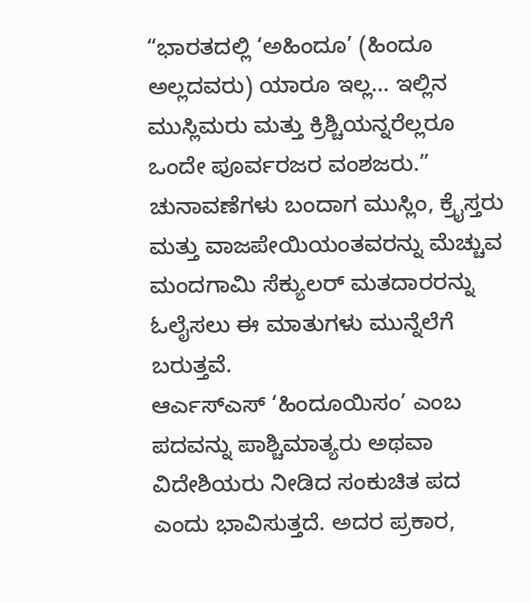“ಭಾರತದಲ್ಲಿ ‘ಅಹಿಂದೂ’ (ಹಿಂದೂ ಅಲ್ಲದವರು) ಯಾರೂ ಇಲ್ಲ… ಇಲ್ಲಿನ ಮುಸ್ಲಿಮರು ಮತ್ತು ಕ್ರಿಶ್ಚಿಯನ್ನರೆಲ್ಲರೂ ಒಂದೇ ಪೂರ್ವರಜರ ವಂಶಜರು.” ಚುನಾವಣೆಗಳು ಬಂದಾಗ ಮುಸ್ಲಿಂ, ಕ್ರೈಸ್ತರು ಮತ್ತು ವಾಜಪೇಯಿಯಂತವರನ್ನು ಮೆಚ್ಚುವ ಮಂದಗಾಮಿ ಸೆಕ್ಯುಲರ್ ಮತದಾರರನ್ನು ಓಲೈಸಲು ಈ ಮಾತುಗಳು ಮುನ್ನೆಲೆಗೆ ಬರುತ್ತವೆ.
ಆರ್ಎಸ್ಎಸ್ ‘ಹಿಂದೂಯಿಸಂ’ ಎಂಬ ಪದವನ್ನು ಪಾಶ್ಚಿಮಾತ್ಯರು ಅಥವಾ ವಿದೇಶಿಯರು ನೀಡಿದ ಸಂಕುಚಿತ ಪದ ಎಂದು ಭಾವಿಸುತ್ತದೆ. ಅದರ ಪ್ರಕಾರ,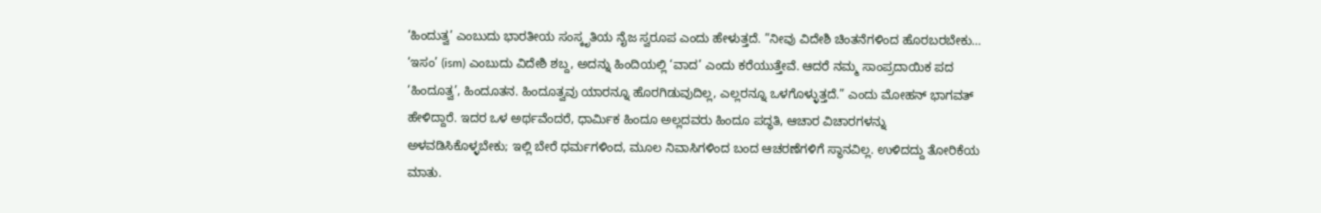‘ಹಿಂದುತ್ವ’ ಎಂಬುದು ಭಾರತೀಯ ಸಂಸ್ಕೃತಿಯ ನೈಜ ಸ್ವರೂಪ ಎಂದು ಹೇಳುತ್ತದೆ. ”ನೀವು ವಿದೇಶಿ ಚಿಂತನೆಗಳಿಂದ ಹೊರಬರಬೇಕು… ‘ಇಸಂ’ (ism) ಎಂಬುದು ವಿದೇಶಿ ಶಬ್ದ, ಅದನ್ನು ಹಿಂದಿಯಲ್ಲಿ ‘ವಾದ’ ಎಂದು ಕರೆಯುತ್ತೇವೆ. ಆದರೆ ನಮ್ಮ ಸಾಂಪ್ರದಾಯಿಕ ಪದ ‘ಹಿಂದೂತ್ವ’, ಹಿಂದೂತನ. ಹಿಂದೂತ್ವವು ಯಾರನ್ನೂ ಹೊರಗಿಡುವುದಿಲ್ಲ, ಎಲ್ಲರನ್ನೂ ಒಳಗೊಳ್ಳುತ್ತದೆ.” ಎಂದು ಮೋಹನ್ ಭಾಗವತ್ ಹೇಳಿದ್ದಾರೆ. ಇದರ ಒಳ ಅರ್ಥವೆಂದರೆ, ಧಾರ್ಮಿಕ ಹಿಂದೂ ಅಲ್ಲದವರು ಹಿಂದೂ ಪದ್ಧತಿ, ಆಚಾರ ವಿಚಾರಗಳನ್ನು ಅಳವಡಿಸಿಕೊಳ್ಳಬೇಕು; ಇಲ್ಲಿ ಬೇರೆ ಧರ್ಮಗಳಿಂದ, ಮೂಲ ನಿವಾಸಿಗಳಿಂದ ಬಂದ ಆಚರಣೆಗಳಿಗೆ ಸ್ಥಾನವಿಲ್ಲ. ಉಳಿದದ್ದು ತೋರಿಕೆಯ ಮಾತು.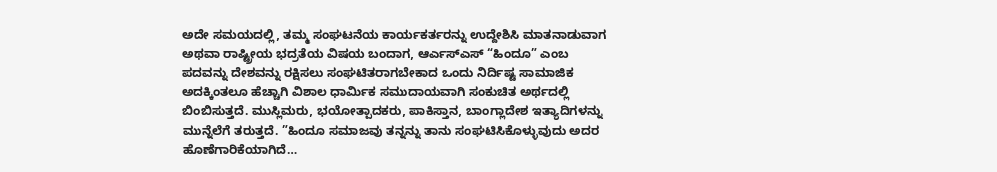ಅದೇ ಸಮಯದಲ್ಲಿ, ತಮ್ಮ ಸಂಘಟನೆಯ ಕಾರ್ಯಕರ್ತರನ್ನು ಉದ್ದೇಶಿಸಿ ಮಾತನಾಡುವಾಗ ಅಥವಾ ರಾಷ್ಟ್ರೀಯ ಭದ್ರತೆಯ ವಿಷಯ ಬಂದಾಗ, ಆರ್ಎಸ್ಎಸ್ “ಹಿಂದೂ” ಎಂಬ ಪದವನ್ನು ದೇಶವನ್ನು ರಕ್ಷಿಸಲು ಸಂಘಟಿತರಾಗಬೇಕಾದ ಒಂದು ನಿರ್ದಿಷ್ಟ ಸಾಮಾಜಿಕ ಅದಕ್ಕಿಂತಲೂ ಹೆಚ್ಚಾಗಿ ವಿಶಾಲ ಧಾರ್ಮಿಕ ಸಮುದಾಯವಾಗಿ ಸಂಕುಚಿತ ಅರ್ಥದಲ್ಲಿ ಬಿಂಬಿಸುತ್ತದೆ. ಮುಸ್ಲಿಮರು, ಭಯೋತ್ಪಾದಕರು, ಪಾಕಿಸ್ತಾನ, ಬಾಂಗ್ಲಾದೇಶ ಇತ್ಯಾದಿಗಳನ್ನು ಮುನ್ನೆಲೆಗೆ ತರುತ್ತದೆ. ”ಹಿಂದೂ ಸಮಾಜವು ತನ್ನನ್ನು ತಾನು ಸಂಘಟಿಸಿಕೊಳ್ಳುವುದು ಅದರ ಹೊಣೆಗಾರಿಕೆಯಾಗಿದೆ…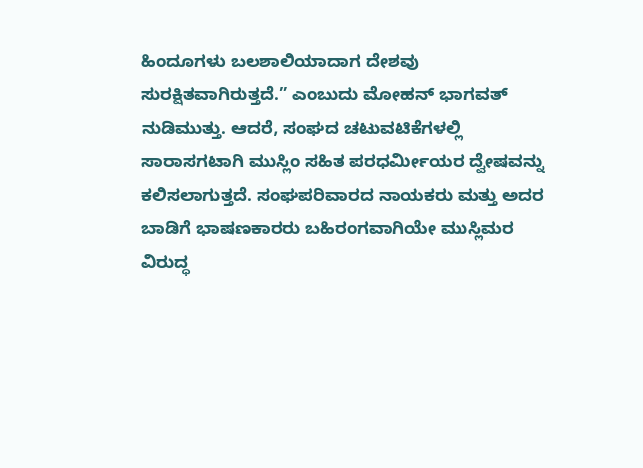ಹಿಂದೂಗಳು ಬಲಶಾಲಿಯಾದಾಗ ದೇಶವು ಸುರಕ್ಷಿತವಾಗಿರುತ್ತದೆ.” ಎಂಬುದು ಮೋಹನ್ ಭಾಗವತ್ ನುಡಿಮುತ್ತು. ಆದರೆ, ಸಂಘದ ಚಟುವಟಿಕೆಗಳಲ್ಲಿ ಸಾರಾಸಗಟಾಗಿ ಮುಸ್ಲಿಂ ಸಹಿತ ಪರಧರ್ಮೀಯರ ದ್ವೇಷವನ್ನು ಕಲಿಸಲಾಗುತ್ತದೆ. ಸಂಘಪರಿವಾರದ ನಾಯಕರು ಮತ್ತು ಅದರ ಬಾಡಿಗೆ ಭಾಷಣಕಾರರು ಬಹಿರಂಗವಾಗಿಯೇ ಮುಸ್ಲಿಮರ ವಿರುದ್ಧ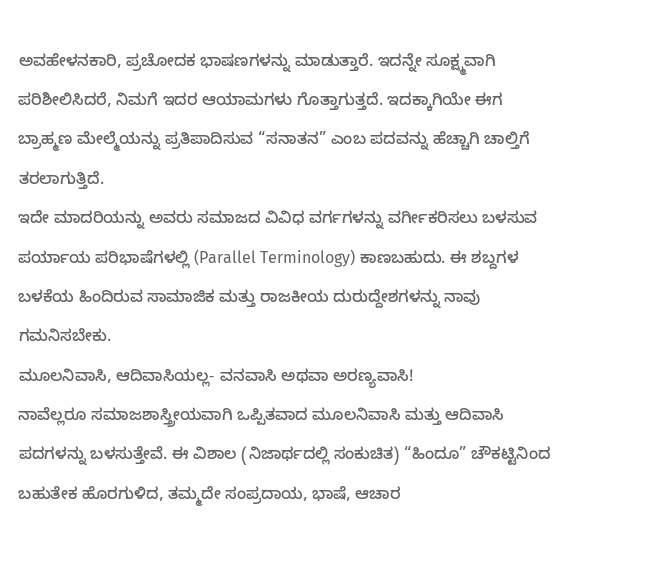ಅವಹೇಳನಕಾರಿ, ಪ್ರಚೋದಕ ಭಾಷಣಗಳನ್ನು ಮಾಡುತ್ತಾರೆ. ಇದನ್ನೇ ಸೂಕ್ಷ್ಮವಾಗಿ ಪರಿಶೀಲಿಸಿದರೆ, ನಿಮಗೆ ಇದರ ಆಯಾಮಗಳು ಗೊತ್ತಾಗುತ್ತದೆ. ಇದಕ್ಕಾಗಿಯೇ ಈಗ ಬ್ರಾಹ್ಮಣ ಮೇಲ್ಮೆಯನ್ನು ಪ್ರತಿಪಾದಿಸುವ “ಸನಾತನ” ಎಂಬ ಪದವನ್ನು ಹೆಚ್ಚಾಗಿ ಚಾಲ್ತಿಗೆ ತರಲಾಗುತ್ತಿದೆ.
ಇದೇ ಮಾದರಿಯನ್ನು ಅವರು ಸಮಾಜದ ವಿವಿಧ ವರ್ಗಗಳನ್ನು ವರ್ಗೀಕರಿಸಲು ಬಳಸುವ ಪರ್ಯಾಯ ಪರಿಭಾಷೆಗಳಲ್ಲಿ (Parallel Terminology) ಕಾಣಬಹುದು. ಈ ಶಬ್ದಗಳ ಬಳಕೆಯ ಹಿಂದಿರುವ ಸಾಮಾಜಿಕ ಮತ್ತು ರಾಜಕೀಯ ದುರುದ್ದೇಶಗಳನ್ನು ನಾವು ಗಮನಿಸಬೇಕು.
ಮೂಲನಿವಾಸಿ, ಆದಿವಾಸಿಯಲ್ಲ- ವನವಾಸಿ ಅಥವಾ ಅರಣ್ಯವಾಸಿ!
ನಾವೆಲ್ಲರೂ ಸಮಾಜಶಾಸ್ತ್ರೀಯವಾಗಿ ಒಪ್ಪಿತವಾದ ಮೂಲನಿವಾಸಿ ಮತ್ತು ಆದಿವಾಸಿ ಪದಗಳನ್ನು ಬಳಸುತ್ತೇವೆ. ಈ ವಿಶಾಲ (ನಿಜಾರ್ಥದಲ್ಲಿ ಸಂಕುಚಿತ) “ಹಿಂದೂ” ಚೌಕಟ್ಟಿನಿಂದ ಬಹುತೇಕ ಹೊರಗುಳಿದ, ತಮ್ಮದೇ ಸಂಪ್ರದಾಯ, ಭಾಷೆ, ಆಚಾರ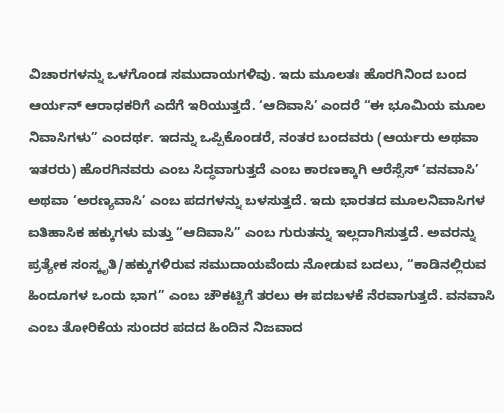ವಿಚಾರಗಳನ್ನು ಒಳಗೊಂಡ ಸಮುದಾಯಗಳಿವು. ಇದು ಮೂಲತಃ ಹೊರಗಿನಿಂದ ಬಂದ ಆರ್ಯನ್ ಆರಾಧಕರಿಗೆ ಎದೆಗೆ ಇರಿಯುತ್ತದೆ. ‘ಆದಿವಾಸಿ’ ಎಂದರೆ “ಈ ಭೂಮಿಯ ಮೂಲ ನಿವಾಸಿಗಳು” ಎಂದರ್ಥ. ಇದನ್ನು ಒಪ್ಪಿಕೊಂಡರೆ, ನಂತರ ಬಂದವರು (ಆರ್ಯರು ಅಥವಾ ಇತರರು) ಹೊರಗಿನವರು ಎಂಬ ಸಿದ್ಧವಾಗುತ್ತದೆ ಎಂಬ ಕಾರಣಕ್ಕಾಗಿ ಆರೆಸ್ಸೆಸ್ ‘ವನವಾಸಿ’ ಅಥವಾ ‘ಅರಣ್ಯವಾಸಿ’ ಎಂಬ ಪದಗಳನ್ನು ಬಳಸುತ್ತದೆ. ಇದು ಭಾರತದ ಮೂಲನಿವಾಸಿಗಳ ಐತಿಹಾಸಿಕ ಹಕ್ಕುಗಳು ಮತ್ತು “ಆದಿವಾಸಿ” ಎಂಬ ಗುರುತನ್ನು ಇಲ್ಲದಾಗಿಸುತ್ತದೆ. ಅವರನ್ನು ಪ್ರತ್ಯೇಕ ಸಂಸ್ಕೃತಿ/ಹಕ್ಕುಗಳಿರುವ ಸಮುದಾಯವೆಂದು ನೋಡುವ ಬದಲು, “ಕಾಡಿನಲ್ಲಿರುವ ಹಿಂದೂಗಳ ಒಂದು ಭಾಗ” ಎಂಬ ಚೌಕಟ್ಟಿಗೆ ತರಲು ಈ ಪದಬಳಕೆ ನೆರವಾಗುತ್ತದೆ. ವನವಾಸಿ ಎಂಬ ತೋರಿಕೆಯ ಸುಂದರ ಪದದ ಹಿಂದಿನ ನಿಜವಾದ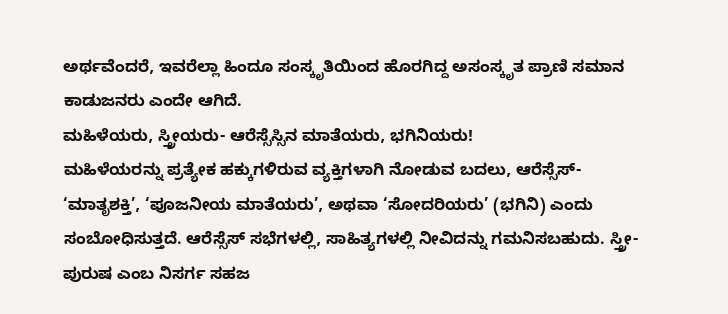ಅರ್ಥವೆಂದರೆ, ಇವರೆಲ್ಲಾ ಹಿಂದೂ ಸಂಸ್ಕೃತಿಯಿಂದ ಹೊರಗಿದ್ದ ಅಸಂಸ್ಕೃತ ಪ್ರಾಣಿ ಸಮಾನ ಕಾಡುಜನರು ಎಂದೇ ಆಗಿದೆ.
ಮಹಿಳೆಯರು, ಸ್ತ್ರೀಯರು- ಆರೆಸ್ಸೆಸ್ಸಿನ ಮಾತೆಯರು, ಭಗಿನಿಯರು!
ಮಹಿಳೆಯರನ್ನು ಪ್ರತ್ಯೇಕ ಹಕ್ಕುಗಳಿರುವ ವ್ಯಕ್ತಿಗಳಾಗಿ ನೋಡುವ ಬದಲು, ಆರೆಸ್ಸೆಸ್- ‘ಮಾತೃಶಕ್ತಿ’, ‘ಪೂಜನೀಯ ಮಾತೆಯರು’, ಅಥವಾ ‘ಸೋದರಿಯರು’ (ಭಗಿನಿ) ಎಂದು ಸಂಬೋಧಿಸುತ್ತದೆ. ಆರೆಸ್ಸೆಸ್ ಸಭೆಗಳಲ್ಲಿ, ಸಾಹಿತ್ಯಗಳಲ್ಲಿ ನೀವಿದನ್ನು ಗಮನಿಸಬಹುದು. ಸ್ತ್ರೀ-ಪುರುಷ ಎಂಬ ನಿಸರ್ಗ ಸಹಜ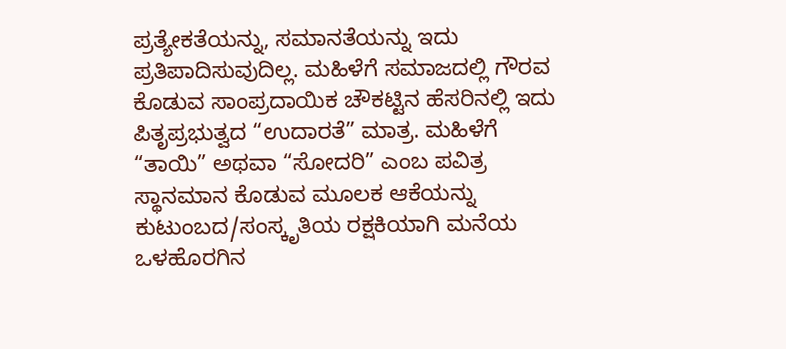ಪ್ರತ್ಯೇಕತೆಯನ್ನು, ಸಮಾನತೆಯನ್ನು ಇದು ಪ್ರತಿಪಾದಿಸುವುದಿಲ್ಲ. ಮಹಿಳೆಗೆ ಸಮಾಜದಲ್ಲಿ ಗೌರವ ಕೊಡುವ ಸಾಂಪ್ರದಾಯಿಕ ಚೌಕಟ್ಟಿನ ಹೆಸರಿನಲ್ಲಿ ಇದು ಪಿತೃಪ್ರಭುತ್ವದ “ಉದಾರತೆ” ಮಾತ್ರ. ಮಹಿಳೆಗೆ “ತಾಯಿ” ಅಥವಾ “ಸೋದರಿ” ಎಂಬ ಪವಿತ್ರ ಸ್ಥಾನಮಾನ ಕೊಡುವ ಮೂಲಕ ಆಕೆಯನ್ನು ಕುಟುಂಬದ/ಸಂಸ್ಕೃತಿಯ ರಕ್ಷಕಿಯಾಗಿ ಮನೆಯ ಒಳಹೊರಗಿನ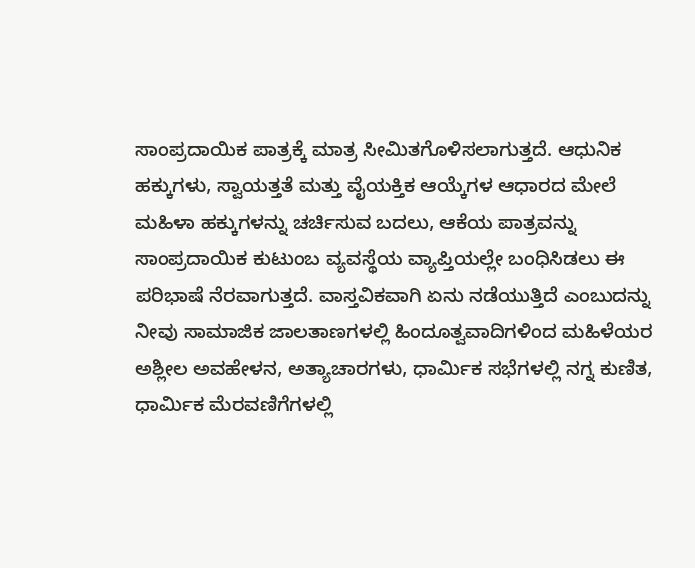ಸಾಂಪ್ರದಾಯಿಕ ಪಾತ್ರಕ್ಕೆ ಮಾತ್ರ ಸೀಮಿತಗೊಳಿಸಲಾಗುತ್ತದೆ. ಆಧುನಿಕ ಹಕ್ಕುಗಳು, ಸ್ವಾಯತ್ತತೆ ಮತ್ತು ವೈಯಕ್ತಿಕ ಆಯ್ಕೆಗಳ ಆಧಾರದ ಮೇಲೆ ಮಹಿಳಾ ಹಕ್ಕುಗಳನ್ನು ಚರ್ಚಿಸುವ ಬದಲು, ಆಕೆಯ ಪಾತ್ರವನ್ನು ಸಾಂಪ್ರದಾಯಿಕ ಕುಟುಂಬ ವ್ಯವಸ್ಥೆಯ ವ್ಯಾಪ್ತಿಯಲ್ಲೇ ಬಂಧಿಸಿಡಲು ಈ ಪರಿಭಾಷೆ ನೆರವಾಗುತ್ತದೆ. ವಾಸ್ತವಿಕವಾಗಿ ಏನು ನಡೆಯುತ್ತಿದೆ ಎಂಬುದನ್ನು ನೀವು ಸಾಮಾಜಿಕ ಜಾಲತಾಣಗಳಲ್ಲಿ ಹಿಂದೂತ್ವವಾದಿಗಳಿಂದ ಮಹಿಳೆಯರ ಅಶ್ಲೀಲ ಅವಹೇಳನ, ಅತ್ಯಾಚಾರಗಳು, ಧಾರ್ಮಿಕ ಸಭೆಗಳಲ್ಲಿ ನಗ್ನ ಕುಣಿತ, ಧಾರ್ಮಿಕ ಮೆರವಣಿಗೆಗಳಲ್ಲಿ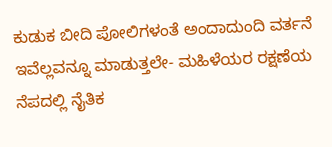ಕುಡುಕ ಬೀದಿ ಪೋಲಿಗಳಂತೆ ಅಂದಾದುಂದಿ ವರ್ತನೆ ಇವೆಲ್ಲವನ್ನೂ ಮಾಡುತ್ತಲೇ- ಮಹಿಳೆಯರ ರಕ್ಷಣೆಯ ನೆಪದಲ್ಲಿ ನೈತಿಕ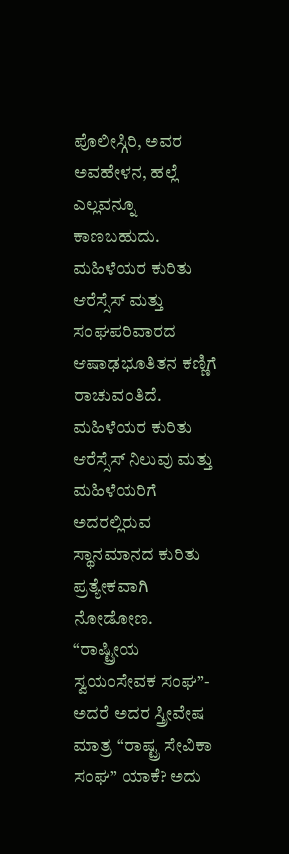ಪೊಲೀಸ್ಗಿರಿ, ಅವರ ಅವಹೇಳನ, ಹಲ್ಲೆ ಎಲ್ಲವನ್ನೂ ಕಾಣಬಹುದು. ಮಹಿಳೆಯರ ಕುರಿತು ಆರೆಸ್ಸೆಸ್ ಮತ್ತು ಸಂಘಪರಿವಾರದ ಆಷಾಢಭೂತಿತನ ಕಣ್ಣಿಗೆ ರಾಚುವಂತಿದೆ. ಮಹಿಳೆಯರ ಕುರಿತು ಆರೆಸ್ಸೆಸ್ ನಿಲುವು ಮತ್ತು ಮಹಿಳೆಯರಿಗೆ ಅದರಲ್ಲಿರುವ ಸ್ಥಾನಮಾನದ ಕುರಿತು ಪ್ರತ್ಯೇಕವಾಗಿ ನೋಡೋಣ. “ರಾಷ್ಟ್ರೀಯ ಸ್ವಯಂಸೇವಕ ಸಂಘ”- ಅದರೆ ಅದರ ಸ್ತ್ರೀವೇಷ ಮಾತ್ರ “ರಾಷ್ಟ್ರ ಸೇವಿಕಾ ಸಂಘ” ಯಾಕೆ? ಅದು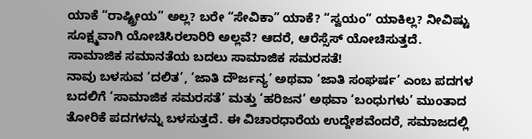ಯಾಕೆ “ರಾಷ್ಟ್ರೀಯ” ಅಲ್ಲ? ಬರೇ “ಸೇವಿಕಾ” ಯಾಕೆ? “ಸ್ವಯಂ” ಯಾಕಿಲ್ಲ? ನೀವಿಷ್ಟು ಸೂಕ್ಷ್ಮವಾಗಿ ಯೋಚಿಸಿರಲಾರಿರಿ ಅಲ್ಲವೆ? ಆದರೆ, ಆರೆಸ್ಸೆಸ್ ಯೋಚಿಸುತ್ತದೆ.
ಸಾಮಾಜಿಕ ಸಮಾನತೆಯ ಬದಲು ಸಾಮಾಜಿಕ ಸಮರಸತೆ!
ನಾವು ಬಳಸುವ ‘ದಲಿತ’, ‘ಜಾತಿ ದೌರ್ಜನ್ಯ’ ಅಥವಾ ‘ಜಾತಿ ಸಂಘರ್ಷ’ ಎಂಬ ಪದಗಳ ಬದಲಿಗೆ ‘ಸಾಮಾಜಿಕ ಸಮರಸತೆ’ ಮತ್ತು ‘ಹರಿಜನ’ ಅಥವಾ ‘ಬಂಧುಗಳು’ ಮುಂತಾದ ತೋರಿಕೆ ಪದಗಳನ್ನು ಬಳಸುತ್ತದೆ. ಈ ವಿಚಾರಧಾರೆಯ ಉದ್ದೇಶವೆಂದರೆ, ಸಮಾಜದಲ್ಲಿ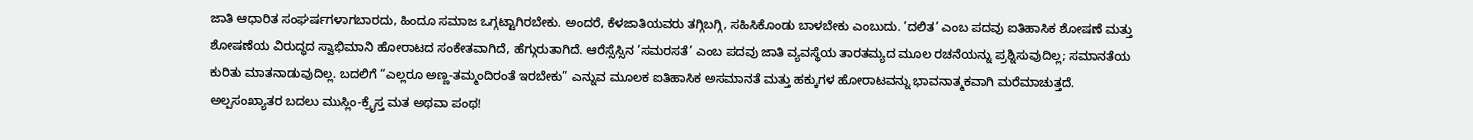ಜಾತಿ ಆಧಾರಿತ ಸಂಘರ್ಷಗಳಾಗಬಾರದು, ಹಿಂದೂ ಸಮಾಜ ಒಗ್ಗಟ್ಟಾಗಿರಬೇಕು. ಅಂದರೆ, ಕೆಳಜಾತಿಯವರು ತಗ್ಗಿಬಗ್ಗಿ, ಸಹಿಸಿಕೊಂಡು ಬಾಳಬೇಕು ಎಂಬುದು. ’ದಲಿತ’ ಎಂಬ ಪದವು ಐತಿಹಾಸಿಕ ಶೋಷಣೆ ಮತ್ತು ಶೋಷಣೆಯ ವಿರುದ್ಧದ ಸ್ವಾಭಿಮಾನಿ ಹೋರಾಟದ ಸಂಕೇತವಾಗಿದೆ, ಹೆಗ್ಗುರುತಾಗಿದೆ. ಆರೆಸ್ಸೆಸ್ಸಿನ ’ಸಮರಸತೆ’ ಎಂಬ ಪದವು ಜಾತಿ ವ್ಯವಸ್ಥೆಯ ತಾರತಮ್ಯದ ಮೂಲ ರಚನೆಯನ್ನು ಪ್ರಶ್ನಿಸುವುದಿಲ್ಲ; ಸಮಾನತೆಯ ಕುರಿತು ಮಾತನಾಡುವುದಿಲ್ಲ. ಬದಲಿಗೆ “ಎಲ್ಲರೂ ಅಣ್ಣ-ತಮ್ಮಂದಿರಂತೆ ಇರಬೇಕು” ಎನ್ನುವ ಮೂಲಕ ಐತಿಹಾಸಿಕ ಅಸಮಾನತೆ ಮತ್ತು ಹಕ್ಕುಗಳ ಹೋರಾಟವನ್ನು ಭಾವನಾತ್ಮಕವಾಗಿ ಮರೆಮಾಚುತ್ತದೆ.
ಅಲ್ಪಸಂಖ್ಯಾತರ ಬದಲು ಮುಸ್ಲಿಂ-ಕ್ರೈಸ್ತ ಮತ ಅಥವಾ ಪಂಥ!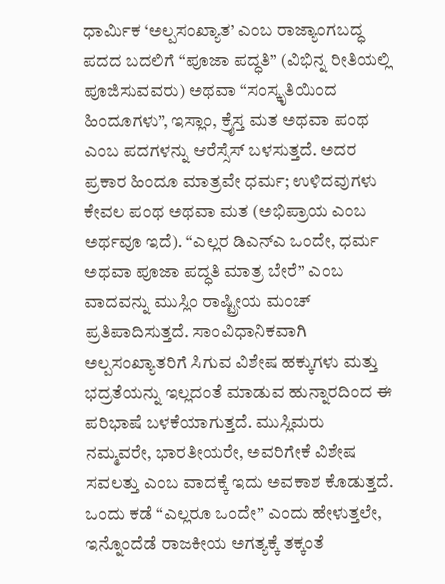ಧಾರ್ಮಿಕ ‘ಅಲ್ಪಸಂಖ್ಯಾತ’ ಎಂಬ ರಾಜ್ಯಾಂಗಬದ್ಧ ಪದದ ಬದಲಿಗೆ “ಪೂಜಾ ಪದ್ಧತಿ” (ವಿಭಿನ್ನ ರೀತಿಯಲ್ಲಿ ಪೂಜಿಸುವವರು) ಅಥವಾ “ಸಂಸ್ಕೃತಿಯಿಂದ ಹಿಂದೂಗಳು”, ಇಸ್ಲಾಂ, ಕ್ರೈಸ್ತ ಮತ ಅಥವಾ ಪಂಥ ಎಂಬ ಪದಗಳನ್ನು ಆರೆಸ್ಸೆಸ್ ಬಳಸುತ್ತದೆ. ಅದರ ಪ್ರಕಾರ ಹಿಂದೂ ಮಾತ್ರವೇ ಧರ್ಮ; ಉಳಿದವುಗಳು ಕೇವಲ ಪಂಥ ಅಥವಾ ಮತ (ಅಭಿಪ್ರಾಯ ಎಂಬ ಅರ್ಥವೂ ಇದೆ). “ಎಲ್ಲರ ಡಿಎನ್ಎ ಒಂದೇ, ಧರ್ಮ ಅಥವಾ ಪೂಜಾ ಪದ್ಧತಿ ಮಾತ್ರ ಬೇರೆ” ಎಂಬ ವಾದವನ್ನು ಮುಸ್ಲಿಂ ರಾಷ್ಟ್ರೀಯ ಮಂಚ್ ಪ್ರತಿಪಾದಿಸುತ್ತದೆ. ಸಾಂವಿಧಾನಿಕವಾಗಿ ಅಲ್ಪಸಂಖ್ಯಾತರಿಗೆ ಸಿಗುವ ವಿಶೇಷ ಹಕ್ಕುಗಳು ಮತ್ತು ಭದ್ರತೆಯನ್ನು ಇಲ್ಲದಂತೆ ಮಾಡುವ ಹುನ್ನಾರದಿಂದ ಈ ಪರಿಭಾಷೆ ಬಳಕೆಯಾಗುತ್ತದೆ. ಮುಸ್ಲಿಮರು ನಮ್ಮವರೇ, ಭಾರತೀಯರೇ, ಅವರಿಗೇಕೆ ವಿಶೇಷ ಸವಲತ್ತು ಎಂಬ ವಾದಕ್ಕೆ ಇದು ಅವಕಾಶ ಕೊಡುತ್ತದೆ. ಒಂದು ಕಡೆ “ಎಲ್ಲರೂ ಒಂದೇ” ಎಂದು ಹೇಳುತ್ತಲೇ, ಇನ್ನೊಂದೆಡೆ ರಾಜಕೀಯ ಅಗತ್ಯಕ್ಕೆ ತಕ್ಕಂತೆ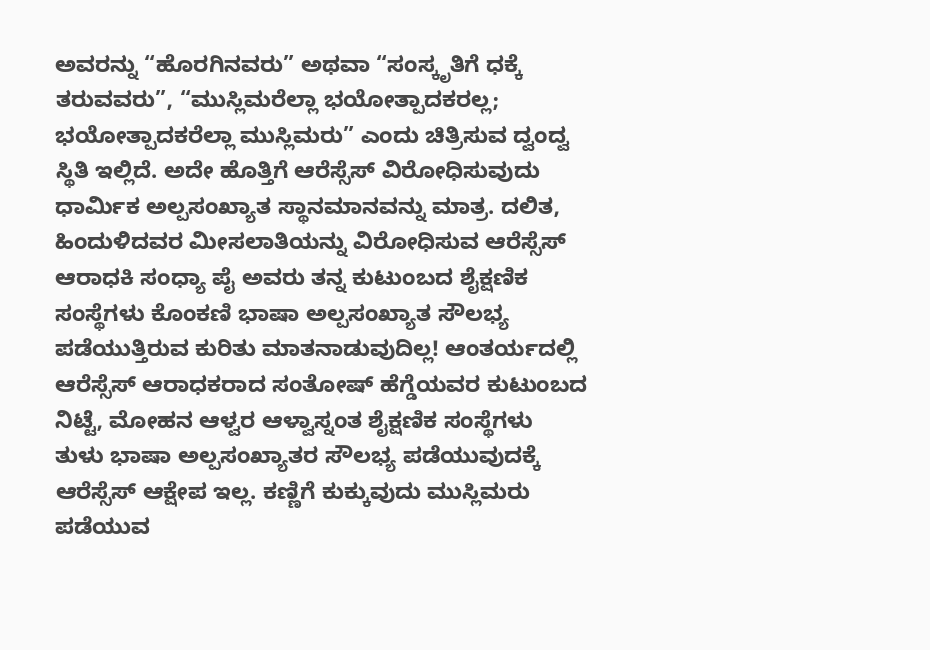ಅವರನ್ನು “ಹೊರಗಿನವರು” ಅಥವಾ “ಸಂಸ್ಕೃತಿಗೆ ಧಕ್ಕೆ ತರುವವರು”, “ಮುಸ್ಲಿಮರೆಲ್ಲಾ ಭಯೋತ್ಪಾದಕರಲ್ಲ; ಭಯೋತ್ಪಾದಕರೆಲ್ಲಾ ಮುಸ್ಲಿಮರು” ಎಂದು ಚಿತ್ರಿಸುವ ದ್ವಂದ್ವ ಸ್ಥಿತಿ ಇಲ್ಲಿದೆ. ಅದೇ ಹೊತ್ತಿಗೆ ಆರೆಸ್ಸೆಸ್ ವಿರೋಧಿಸುವುದು ಧಾರ್ಮಿಕ ಅಲ್ಪಸಂಖ್ಯಾತ ಸ್ಥಾನಮಾನವನ್ನು ಮಾತ್ರ. ದಲಿತ, ಹಿಂದುಳಿದವರ ಮೀಸಲಾತಿಯನ್ನು ವಿರೋಧಿಸುವ ಆರೆಸ್ಸೆಸ್ ಆರಾಧಕಿ ಸಂಧ್ಯಾ ಪೈ ಅವರು ತನ್ನ ಕುಟುಂಬದ ಶೈಕ್ಷಣಿಕ ಸಂಸ್ಥೆಗಳು ಕೊಂಕಣಿ ಭಾಷಾ ಅಲ್ಪಸಂಖ್ಯಾತ ಸೌಲಭ್ಯ ಪಡೆಯುತ್ತಿರುವ ಕುರಿತು ಮಾತನಾಡುವುದಿಲ್ಲ! ಆಂತರ್ಯದಲ್ಲಿ ಆರೆಸ್ಸೆಸ್ ಆರಾಧಕರಾದ ಸಂತೋಷ್ ಹೆಗ್ಡೆಯವರ ಕುಟುಂಬದ ನಿಟ್ಟೆ, ಮೋಹನ ಆಳ್ವರ ಆಳ್ವಾಸ್ನಂತ ಶೈಕ್ಷಣಿಕ ಸಂಸ್ಥೆಗಳು ತುಳು ಭಾಷಾ ಅಲ್ಪಸಂಖ್ಯಾತರ ಸೌಲಭ್ಯ ಪಡೆಯುವುದಕ್ಕೆ ಆರೆಸ್ಸೆಸ್ ಆಕ್ಷೇಪ ಇಲ್ಲ. ಕಣ್ಣಿಗೆ ಕುಕ್ಕುವುದು ಮುಸ್ಲಿಮರು ಪಡೆಯುವ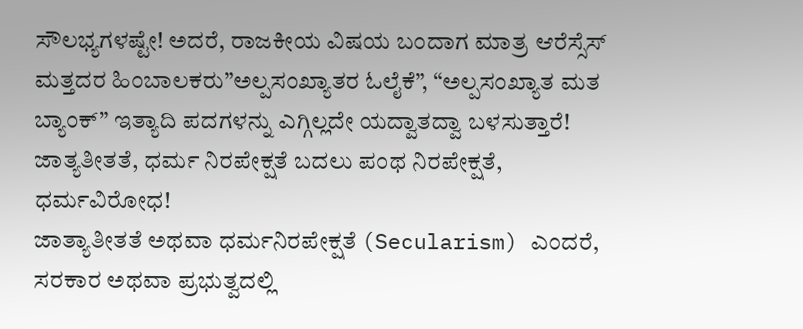ಸೌಲಭ್ಯಗಳಷ್ಟೇ! ಅದರೆ, ರಾಜಕೀಯ ವಿಷಯ ಬಂದಾಗ ಮಾತ್ರ ಆರೆಸ್ಸೆಸ್ ಮತ್ತದರ ಹಿಂಬಾಲಕರು”ಅಲ್ಪಸಂಖ್ಯಾತರ ಓಲೈಕೆ”, “ಅಲ್ಪಸಂಖ್ಯಾತ ಮತ ಬ್ಯಾಂಕ್” ಇತ್ಯಾದಿ ಪದಗಳನ್ನು ಎಗ್ಗಿಲ್ಲದೇ ಯದ್ವಾತದ್ವಾ ಬಳಸುತ್ತಾರೆ!
ಜಾತ್ಯತೀತತೆ, ಧರ್ಮ ನಿರಪೇಕ್ಷತೆ ಬದಲು ಪಂಥ ನಿರಪೇಕ್ಷತೆ, ಧರ್ಮವಿರೋಧ!
ಜಾತ್ಯಾತೀತತೆ ಅಥವಾ ಧರ್ಮನಿರಪೇಕ್ಷತೆ (Secularism) ಎಂದರೆ, ಸರಕಾರ ಅಥವಾ ಪ್ರಭುತ್ವದಲ್ಲಿ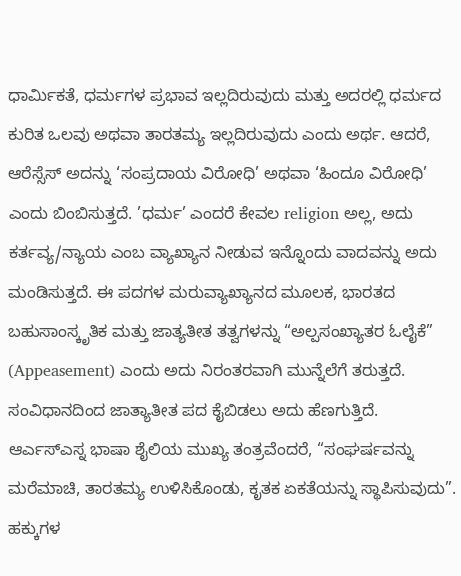ಧಾರ್ಮಿಕತೆ, ಧರ್ಮಗಳ ಪ್ರಭಾವ ಇಲ್ಲದಿರುವುದು ಮತ್ತು ಅದರಲ್ಲಿ ಧರ್ಮದ ಕುರಿತ ಒಲವು ಅಥವಾ ತಾರತಮ್ಯ ಇಲ್ಲದಿರುವುದು ಎಂದು ಅರ್ಥ. ಆದರೆ, ಆರೆಸ್ಸೆಸ್ ಅದನ್ನು ‘ಸಂಪ್ರದಾಯ ವಿರೋಧಿ’ ಅಥವಾ ‘ಹಿಂದೂ ವಿರೋಧಿ’ ಎಂದು ಬಿಂಬಿಸುತ್ತದೆ. ’ಧರ್ಮ’ ಎಂದರೆ ಕೇವಲ religion ಅಲ್ಲ, ಅದು ಕರ್ತವ್ಯ/ನ್ಯಾಯ ಎಂಬ ವ್ಯಾಖ್ಯಾನ ನೀಡುವ ಇನ್ನೊಂದು ವಾದವನ್ನು ಅದು ಮಂಡಿಸುತ್ತದೆ. ಈ ಪದಗಳ ಮರುವ್ಯಾಖ್ಯಾನದ ಮೂಲಕ, ಭಾರತದ ಬಹುಸಾಂಸ್ಕೃತಿಕ ಮತ್ತು ಜಾತ್ಯತೀತ ತತ್ವಗಳನ್ನು “ಅಲ್ಪಸಂಖ್ಯಾತರ ಓಲೈಕೆ” (Appeasement) ಎಂದು ಅದು ನಿರಂತರವಾಗಿ ಮುನ್ನೆಲೆಗೆ ತರುತ್ತದೆ. ಸಂವಿಧಾನದಿಂದ ಜಾತ್ಯಾತೀತ ಪದ ಕೈಬಿಡಲು ಅದು ಹೆಣಗುತ್ತಿದೆ.
ಆರ್ಎಸ್ಎಸ್ನ ಭಾಷಾ ಶೈಲಿಯ ಮುಖ್ಯ ತಂತ್ರವೆಂದರೆ, “ಸಂಘರ್ಷವನ್ನು ಮರೆಮಾಚಿ, ತಾರತಮ್ಯ ಉಳಿಸಿಕೊಂಡು, ಕೃತಕ ಏಕತೆಯನ್ನು ಸ್ಥಾಪಿಸುವುದು”. ಹಕ್ಕುಗಳ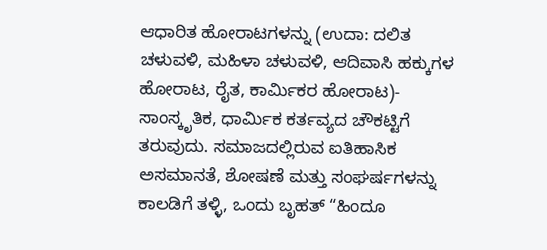ಆಧಾರಿತ ಹೋರಾಟಗಳನ್ನು (ಉದಾ: ದಲಿತ ಚಳುವಳಿ, ಮಹಿಳಾ ಚಳುವಳಿ, ಆದಿವಾಸಿ ಹಕ್ಕುಗಳ ಹೋರಾಟ, ರೈತ, ಕಾರ್ಮಿಕರ ಹೋರಾಟ)- ಸಾಂಸ್ಕೃತಿಕ, ಧಾರ್ಮಿಕ ಕರ್ತವ್ಯದ ಚೌಕಟ್ಟಿಗೆ ತರುವುದು. ಸಮಾಜದಲ್ಲಿರುವ ಐತಿಹಾಸಿಕ ಅಸಮಾನತೆ, ಶೋಷಣೆ ಮತ್ತು ಸಂಘರ್ಷಗಳನ್ನು ಕಾಲಡಿಗೆ ತಳ್ಳಿ, ಒಂದು ಬೃಹತ್ “ಹಿಂದೂ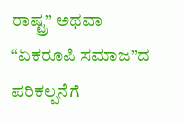ರಾಷ್ಟ್ರ” ಅಥವಾ “ಏಕರೂಪಿ ಸಮಾಜ”ದ ಪರಿಕಲ್ಪನೆಗೆ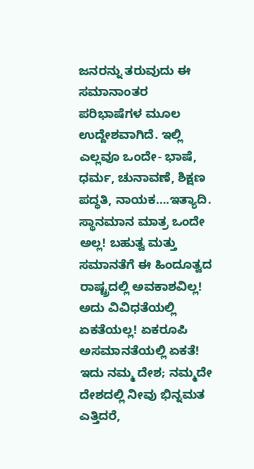ಜನರನ್ನು ತರುವುದು ಈ ಸಮಾನಾಂತರ ಪರಿಭಾಷೆಗಳ ಮೂಲ ಉದ್ದೇಶವಾಗಿದೆ. ಇಲ್ಲಿ ಎಲ್ಲವೂ ಒಂದೇ- ಭಾಷೆ, ಧರ್ಮ, ಚುನಾವಣೆ, ಶಿಕ್ಷಣ ಪದ್ಧತಿ, ನಾಯಕ….ಇತ್ಯಾದಿ. ಸ್ಥಾನಮಾನ ಮಾತ್ರ ಒಂದೇ ಅಲ್ಲ! ಬಹುತ್ವ ಮತ್ತು ಸಮಾನತೆಗೆ ಈ ಹಿಂದೂತ್ವದ ರಾಷ್ಟ್ರದಲ್ಲಿ ಅವಕಾಶವಿಲ್ಲ! ಅದು ವಿವಿಧತೆಯಲ್ಲಿ ಏಕತೆಯಲ್ಲ! ಏಕರೂಪಿ ಅಸಮಾನತೆಯಲ್ಲಿ ಏಕತೆ! ಇದು ನಮ್ಮ ದೇಶ; ನಮ್ಮದೇ ದೇಶದಲ್ಲಿ ನೀವು ಭಿನ್ನಮತ ಎತ್ತಿದರೆ,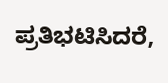ಪ್ರತಿಭಟಿಸಿದರೆ,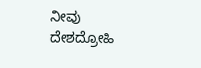ನೀವು ದೇಶದ್ರೋಹಿ